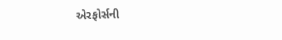એરફોર્સની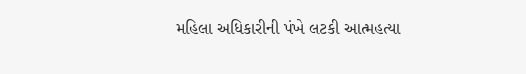મહિલા અધિકારીની પંખે લટકી આત્મહત્યા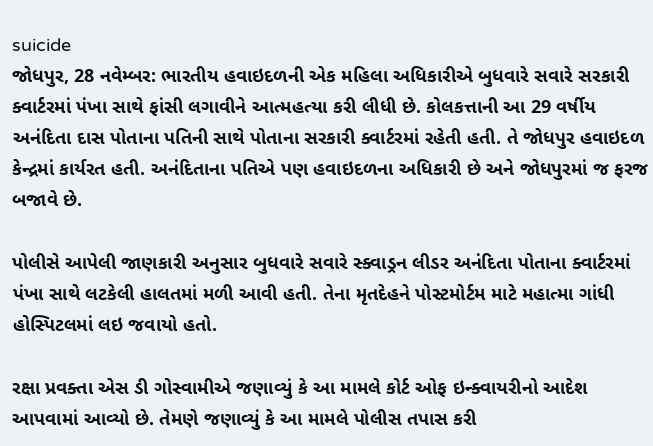suicide
જોધપુર, 28 નવેમ્બર: ભારતીય હવાઇદળની એક મહિલા અધિકારીએ બુધવારે સવારે સરકારી ક્વાર્ટરમાં પંખા સાથે ફાંસી લગાવીને આત્મહત્યા કરી લીધી છે. કોલકત્તાની આ 29 વર્ષીય અનંદિતા દાસ પોતાના પતિની સાથે પોતાના સરકારી ક્વાર્ટરમાં રહેતી હતી. તે જોધપુર હવાઇદળ કેન્દ્રમાં કાર્યરત હતી. અનંદિતાના પતિએ પણ હવાઇદળના અધિકારી છે અને જોધપુરમાં જ ફરજ બજાવે છે.

પોલીસે આપેલી જાણકારી અનુસાર બુધવારે સવારે સ્ક્વાડ્રન લીડર અનંદિતા પોતાના ક્વાર્ટરમાં પંખા સાથે લટકેલી હાલતમાં મળી આવી હતી. તેના મૃતદેહને પોસ્ટમોર્ટમ માટે મહાત્મા ગાંધી હોસ્પિટલમાં લઇ જવાયો હતો.

રક્ષા પ્રવક્તા એસ ડી ગોસ્વામીએ જણાવ્યું કે આ મામલે કોર્ટ ઓફ ઇન્ક્વાયરીનો આદેશ આપવામાં આવ્યો છે. તેમણે જણાવ્યું કે આ મામલે પોલીસ તપાસ કરી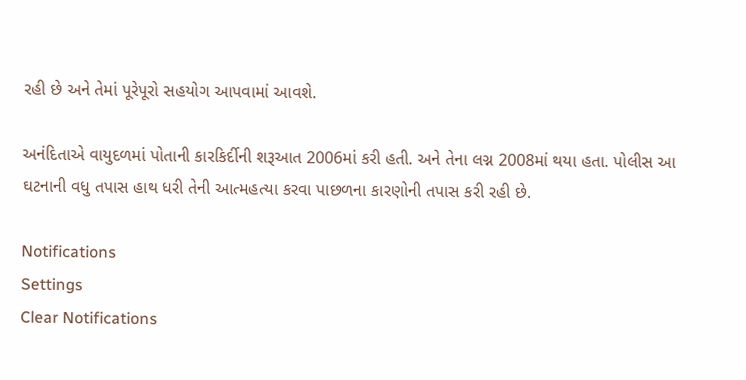રહી છે અને તેમાં પૂરેપૂરો સહયોગ આપવામાં આવશે.

અનંદિતાએ વાયુદળમાં પોતાની કારકિર્દીની શરૂઆત 2006માં કરી હતી. અને તેના લગ્ન 2008માં થયા હતા. પોલીસ આ ઘટનાની વધુ તપાસ હાથ ધરી તેની આત્મહત્યા કરવા પાછળના કારણોની તપાસ કરી રહી છે.

Notifications
Settings
Clear Notifications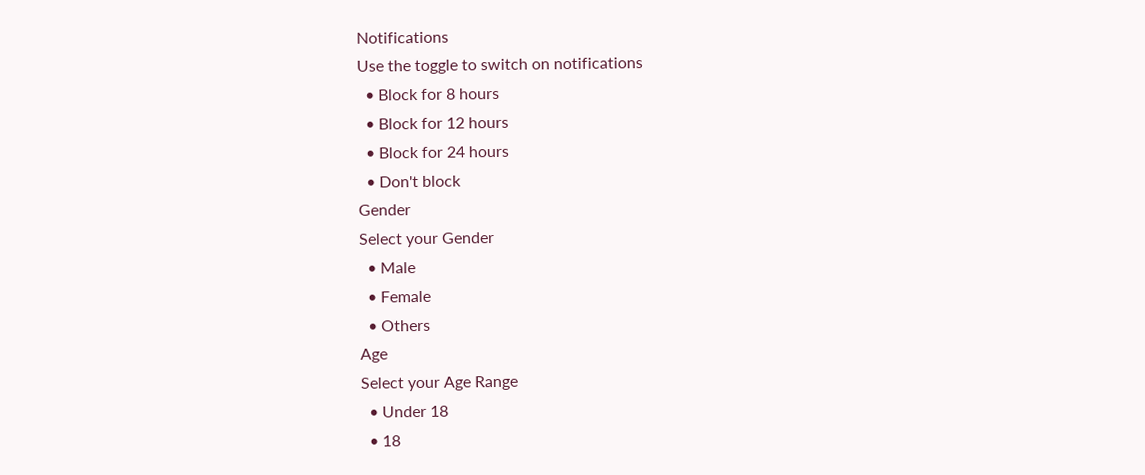Notifications
Use the toggle to switch on notifications
  • Block for 8 hours
  • Block for 12 hours
  • Block for 24 hours
  • Don't block
Gender
Select your Gender
  • Male
  • Female
  • Others
Age
Select your Age Range
  • Under 18
  • 18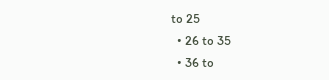to 25
  • 26 to 35
  • 36 to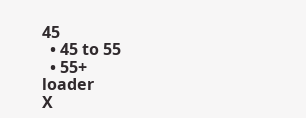45
  • 45 to 55
  • 55+
loader
X